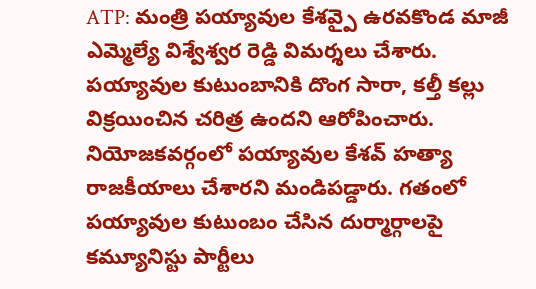ATP: మంత్రి పయ్యావుల కేశవ్పై ఉరవకొండ మాజీ ఎమ్మెల్యే విశ్వేశ్వర రెడ్డి విమర్శలు చేశారు. పయ్యావుల కుటుంబానికి దొంగ సారా, కల్తీ కల్లు విక్రయించిన చరిత్ర ఉందని ఆరోపించారు. నియోజకవర్గంలో పయ్యావుల కేశవ్ హత్యా రాజకీయాలు చేశారని మండిపడ్డారు. గతంలో పయ్యావుల కుటుంబం చేసిన దుర్మార్గాలపై కమ్యూనిస్టు పార్టీలు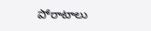పోరాటాలు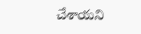చేశాయని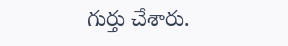గుర్తు చేశారు.